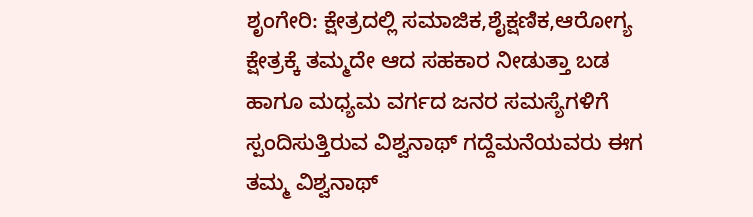ಶೃಂಗೇರಿ: ಕ್ಷೇತ್ರದಲ್ಲಿ ಸಮಾಜಿಕ,ಶೈಕ್ಷಣಿಕ,ಆರೋಗ್ಯ ಕ್ಷೇತ್ರಕ್ಕೆ ತಮ್ಮದೇ ಆದ ಸಹಕಾರ ನೀಡುತ್ತಾ ಬಡ ಹಾಗೂ ಮಧ್ಯಮ ವರ್ಗದ ಜನರ ಸಮಸ್ಯೆಗಳಿಗೆ ಸ್ಪಂದಿಸುತ್ತಿರುವ ವಿಶ್ವನಾಥ್ ಗದ್ದೆಮನೆಯವರು ಈಗ ತಮ್ಮ ವಿಶ್ವನಾಥ್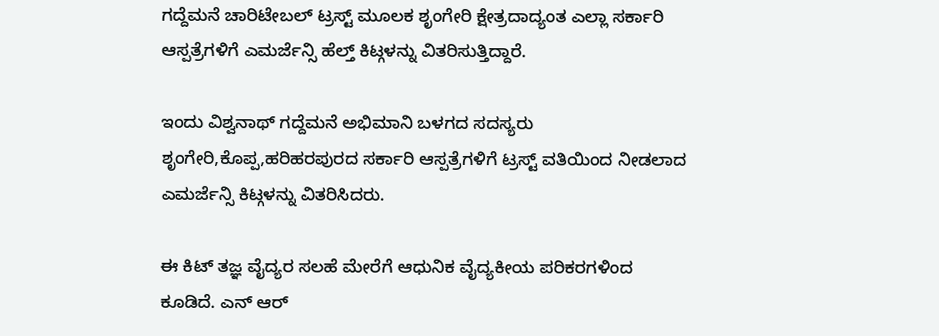ಗದ್ದೆಮನೆ ಚಾರಿಟೇಬಲ್ ಟ್ರಸ್ಟ್ ಮೂಲಕ ಶೃಂಗೇರಿ ಕ್ಷೇತ್ರದಾದ್ಯಂತ ಎಲ್ಲಾ ಸರ್ಕಾರಿ ಆಸ್ಪತ್ರೆಗಳಿಗೆ ಎಮರ್ಜೆನ್ಸಿ ಹೆಲ್ತ್ ಕಿಟ್ಗಳನ್ನು ವಿತರಿಸುತ್ತಿದ್ದಾರೆ.

ಇಂದು ವಿಶ್ವನಾಥ್ ಗದ್ದೆಮನೆ ಅಭಿಮಾನಿ ಬಳಗದ ಸದಸ್ಯರು ಶೃಂಗೇರಿ,ಕೊಪ್ಪ,ಹರಿಹರಪುರದ ಸರ್ಕಾರಿ ಆಸ್ಪತ್ರೆಗಳಿಗೆ ಟ್ರಸ್ಟ್ ವತಿಯಿಂದ ನೀಡಲಾದ ಎಮರ್ಜೆನ್ಸಿ ಕಿಟ್ಗಳನ್ನು ವಿತರಿಸಿದರು.

ಈ ಕಿಟ್ ತಜ್ಞ ವೈದ್ಯರ ಸಲಹೆ ಮೇರೆಗೆ ಆಧುನಿಕ ವೈದ್ಯಕೀಯ ಪರಿಕರಗಳಿಂದ ಕೂಡಿದೆ. ಎನ್ ಆರ್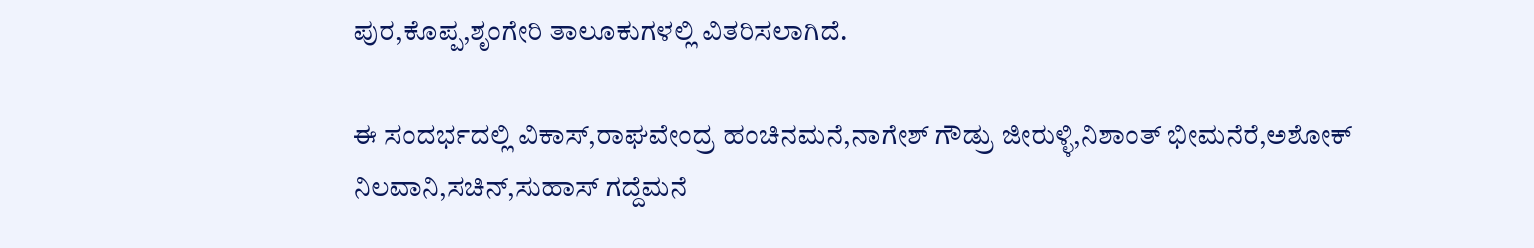ಪುರ,ಕೊಪ್ಪ,ಶೃಂಗೇರಿ ತಾಲೂಕುಗಳಲ್ಲಿ ವಿತರಿಸಲಾಗಿದೆ.

ಈ ಸಂದರ್ಭದಲ್ಲಿ ವಿಕಾಸ್,ರಾಘವೇಂದ್ರ ಹಂಚಿನಮನೆ,ನಾಗೇಶ್ ಗೌಡ್ರು ಜೀರುಳ್ಳಿ,ನಿಶಾಂತ್ ಭೀಮನೆರೆ,ಅಶೋಕ್ ನಿಲವಾನಿ,ಸಚಿನ್,ಸುಹಾಸ್ ಗದ್ದೆಮನೆ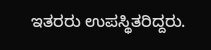ಇತರರು ಉಪಸ್ಥಿತರಿದ್ದರು.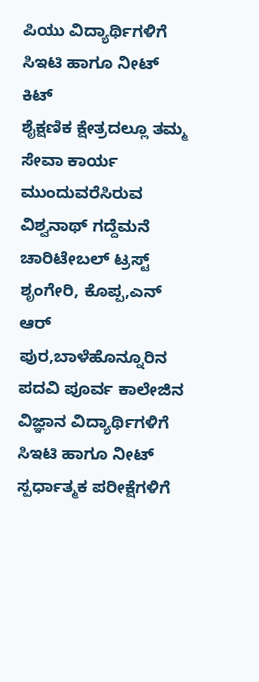ಪಿಯು ವಿದ್ಯಾರ್ಥಿಗಳಿಗೆ ಸಿಇಟಿ ಹಾಗೂ ನೀಟ್ ಕಿಟ್
ಶೈಕ್ಷಣಿಕ ಕ್ಷೇತ್ರದಲ್ಲೂ ತಮ್ಮ ಸೇವಾ ಕಾರ್ಯ ಮುಂದುವರೆಸಿರುವ ವಿಶ್ವನಾಥ್ ಗದ್ದೆಮನೆ ಚಾರಿಟೇಬಲ್ ಟ್ರಸ್ಟ್ ಶೃಂಗೇರಿ, ಕೊಪ್ಪ,ಎನ್ ಆರ್ ಪುರ,ಬಾಳೆಹೊನ್ನೂರಿನ ಪದವಿ ಪೂರ್ವ ಕಾಲೇಜಿನ ವಿಜ್ಞಾನ ವಿದ್ಯಾರ್ಥಿಗಳಿಗೆ ಸಿಇಟಿ ಹಾಗೂ ನೀಟ್ ಸ್ಪರ್ಧಾತ್ಮಕ ಪರೀಕ್ಷೆಗಳಿಗೆ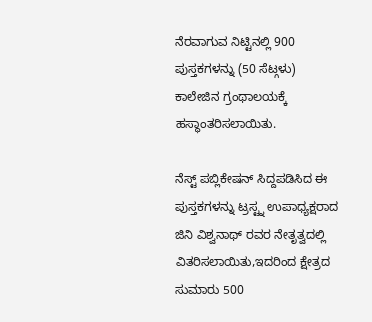ನೆರವಾಗುವ ನಿಟ್ಟಿನಲ್ಲಿ 900 ಪುಸ್ತಕಗಳನ್ನು (50 ಸೆಟ್ಗಳು) ಕಾಲೇಜಿನ ಗ್ರಂಥಾಲಯಕ್ಕೆ ಹಸ್ಥಾಂತರಿಸಲಾಯಿತು.

ನೆಸ್ಟ್ ಪಬ್ಲಿಕೇಷನ್ ಸಿದ್ದಪಡಿಸಿದ ಈ ಪುಸ್ತಕಗಳನ್ನು ಟ್ರಸ್ಟ್ನ ಉಪಾಧ್ಯಕ್ಷರಾದ ಜಿನಿ ವಿಶ್ವನಾಥ್ ರವರ ನೇತೃತ್ವದಲ್ಲಿ ವಿತರಿಸಲಾಯಿತು,ಇದರಿಂದ ಕ್ಷೇತ್ರದ ಸುಮಾರು 500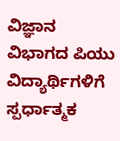ವಿಜ್ಞಾನ ವಿಭಾಗದ ಪಿಯು ವಿದ್ಯಾರ್ಥಿಗಳಿಗೆ ಸ್ಪರ್ಧಾತ್ಮಕ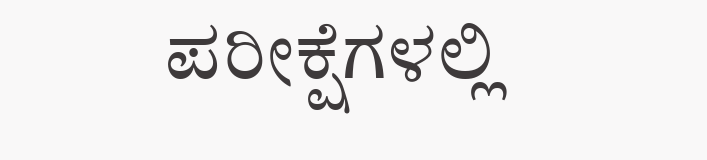ಪರೀಕ್ಷೆಗಳಲ್ಲಿ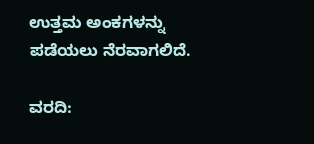ಉತ್ತಮ ಅಂಕಗಳನ್ನು ಪಡೆಯಲು ನೆರವಾಗಲಿದೆ.

ವರದಿ: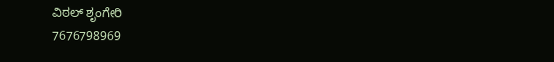ವಿಠಲ್ ಶೃಂಗೇರಿ
7676798969